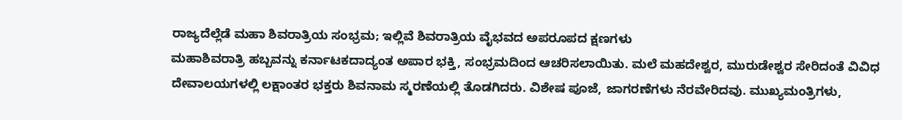ರಾಜ್ಯದೆಲ್ಲೆಡೆ ಮಹಾ ಶಿವರಾತ್ರಿಯ ಸಂಭ್ರಮ; ಇಲ್ಲಿವೆ ಶಿವರಾತ್ರಿಯ ವೈಭವದ ಅಪರೂಪದ ಕ್ಷಣಗಳು
ಮಹಾಶಿವರಾತ್ರಿ ಹಬ್ಬವನ್ನು ಕರ್ನಾಟಕದಾದ್ಯಂತ ಅಪಾರ ಭಕ್ತಿ, ಸಂಭ್ರಮದಿಂದ ಆಚರಿಸಲಾಯಿತು. ಮಲೆ ಮಹದೇಶ್ವರ, ಮುರುಡೇಶ್ವರ ಸೇರಿದಂತೆ ವಿವಿಧ ದೇವಾಲಯಗಳಲ್ಲಿ ಲಕ್ಷಾಂತರ ಭಕ್ತರು ಶಿವನಾಮ ಸ್ಮರಣೆಯಲ್ಲಿ ತೊಡಗಿದರು. ವಿಶೇಷ ಪೂಜೆ, ಜಾಗರಣೆಗಳು ನೆರವೇರಿದವು. ಮುಖ್ಯಮಂತ್ರಿಗಳು,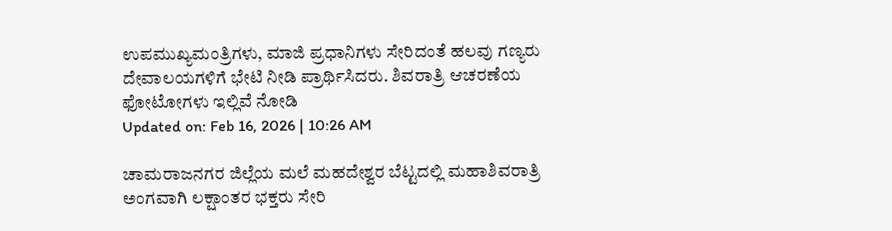ಉಪಮುಖ್ಯಮಂತ್ರಿಗಳು, ಮಾಜಿ ಪ್ರಧಾನಿಗಳು ಸೇರಿದಂತೆ ಹಲವು ಗಣ್ಯರು ದೇವಾಲಯಗಳಿಗೆ ಭೇಟಿ ನೀಡಿ ಪ್ರಾರ್ಥಿಸಿದರು. ಶಿವರಾತ್ರಿ ಆಚರಣೆಯ ಫೋಟೋಗಳು ಇಲ್ಲಿವೆ ನೋಡಿ
Updated on: Feb 16, 2026 | 10:26 AM

ಚಾಮರಾಜನಗರ ಜಿಲ್ಲೆಯ ಮಲೆ ಮಹದೇಶ್ವರ ಬೆಟ್ಟದಲ್ಲಿ ಮಹಾಶಿವರಾತ್ರಿ ಅಂಗವಾಗಿ ಲಕ್ಷಾಂತರ ಭಕ್ತರು ಸೇರಿ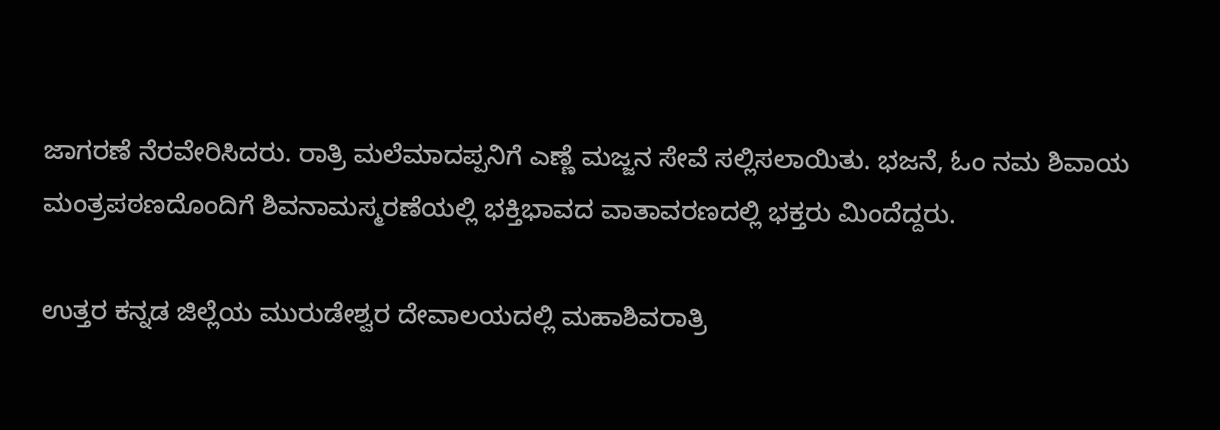ಜಾಗರಣೆ ನೆರವೇರಿಸಿದರು. ರಾತ್ರಿ ಮಲೆಮಾದಪ್ಪನಿಗೆ ಎಣ್ಣೆ ಮಜ್ಜನ ಸೇವೆ ಸಲ್ಲಿಸಲಾಯಿತು. ಭಜನೆ, ಓಂ ನಮ ಶಿವಾಯ ಮಂತ್ರಪಠಣದೊಂದಿಗೆ ಶಿವನಾಮಸ್ಮರಣೆಯಲ್ಲಿ ಭಕ್ತಿಭಾವದ ವಾತಾವರಣದಲ್ಲಿ ಭಕ್ತರು ಮಿಂದೆದ್ದರು.

ಉತ್ತರ ಕನ್ನಡ ಜಿಲ್ಲೆಯ ಮುರುಡೇಶ್ವರ ದೇವಾಲಯದಲ್ಲಿ ಮಹಾಶಿವರಾತ್ರಿ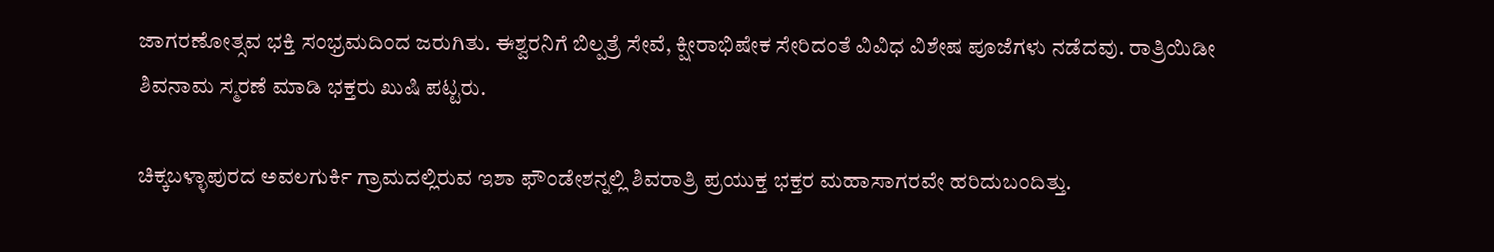ಜಾಗರಣೋತ್ಸವ ಭಕ್ತಿ ಸಂಭ್ರಮದಿಂದ ಜರುಗಿತು. ಈಶ್ವರನಿಗೆ ಬಿಲ್ಪತ್ರೆ ಸೇವೆ, ಕ್ಷೀರಾಭಿಷೇಕ ಸೇರಿದಂತೆ ವಿವಿಧ ವಿಶೇಷ ಪೂಜೆಗಳು ನಡೆದವು. ರಾತ್ರಿಯಿಡೀ ಶಿವನಾಮ ಸ್ಮರಣೆ ಮಾಡಿ ಭಕ್ತರು ಖುಷಿ ಪಟ್ಟರು.

ಚಿಕ್ಕಬಳ್ಳಾಪುರದ ಅವಲಗುರ್ಕಿ ಗ್ರಾಮದಲ್ಲಿರುವ ಇಶಾ ಫೌಂಡೇಶನ್ನಲ್ಲಿ ಶಿವರಾತ್ರಿ ಪ್ರಯುಕ್ತ ಭಕ್ತರ ಮಹಾಸಾಗರವೇ ಹರಿದುಬಂದಿತ್ತು.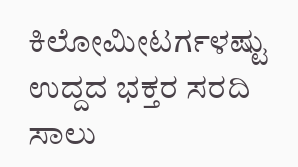ಕಿಲೋಮೀಟರ್ಗಳಷ್ಟು ಉದ್ದದ ಭಕ್ತರ ಸರದಿ ಸಾಲು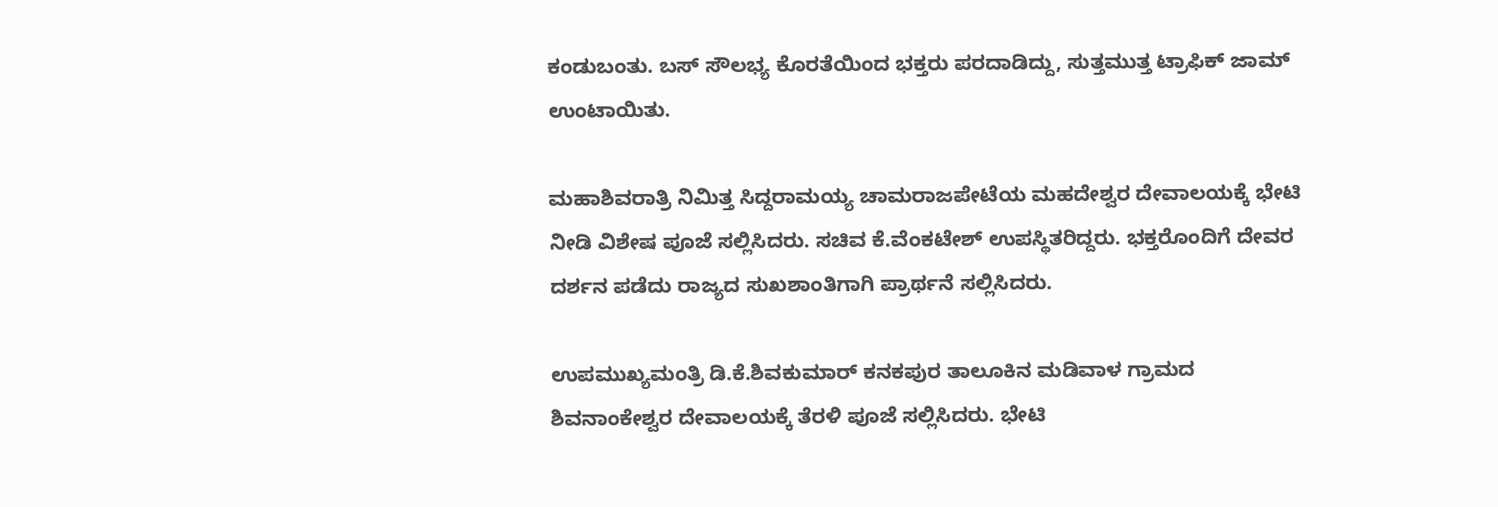ಕಂಡುಬಂತು. ಬಸ್ ಸೌಲಭ್ಯ ಕೊರತೆಯಿಂದ ಭಕ್ತರು ಪರದಾಡಿದ್ದು, ಸುತ್ತಮುತ್ತ ಟ್ರಾಫಿಕ್ ಜಾಮ್ ಉಂಟಾಯಿತು.

ಮಹಾಶಿವರಾತ್ರಿ ನಿಮಿತ್ತ ಸಿದ್ದರಾಮಯ್ಯ ಚಾಮರಾಜಪೇಟೆಯ ಮಹದೇಶ್ವರ ದೇವಾಲಯಕ್ಕೆ ಭೇಟಿ ನೀಡಿ ವಿಶೇಷ ಪೂಜೆ ಸಲ್ಲಿಸಿದರು. ಸಚಿವ ಕೆ.ವೆಂಕಟೇಶ್ ಉಪಸ್ಥಿತರಿದ್ದರು. ಭಕ್ತರೊಂದಿಗೆ ದೇವರ ದರ್ಶನ ಪಡೆದು ರಾಜ್ಯದ ಸುಖಶಾಂತಿಗಾಗಿ ಪ್ರಾರ್ಥನೆ ಸಲ್ಲಿಸಿದರು.

ಉಪಮುಖ್ಯಮಂತ್ರಿ ಡಿ.ಕೆ.ಶಿವಕುಮಾರ್ ಕನಕಪುರ ತಾಲೂಕಿನ ಮಡಿವಾಳ ಗ್ರಾಮದ ಶಿವನಾಂಕೇಶ್ವರ ದೇವಾಲಯಕ್ಕೆ ತೆರಳಿ ಪೂಜೆ ಸಲ್ಲಿಸಿದರು. ಭೇಟಿ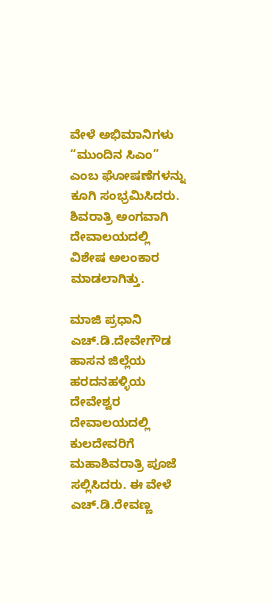ವೇಳೆ ಅಭಿಮಾನಿಗಳು “ಮುಂದಿನ ಸಿಎಂ” ಎಂಬ ಘೋಷಣೆಗಳನ್ನು ಕೂಗಿ ಸಂಭ್ರಮಿಸಿದರು. ಶಿವರಾತ್ರಿ ಅಂಗವಾಗಿ ದೇವಾಲಯದಲ್ಲಿ ವಿಶೇಷ ಅಲಂಕಾರ ಮಾಡಲಾಗಿತ್ತು.

ಮಾಜಿ ಪ್ರಧಾನಿ ಎಚ್.ಡಿ.ದೇವೇಗೌಡ ಹಾಸನ ಜಿಲ್ಲೆಯ ಹರದನಹಳ್ಳಿಯ ದೇವೇಶ್ವರ ದೇವಾಲಯದಲ್ಲಿ ಕುಲದೇವರಿಗೆ ಮಹಾಶಿವರಾತ್ರಿ ಪೂಜೆ ಸಲ್ಲಿಸಿದರು. ಈ ವೇಳೆ ಎಚ್.ಡಿ.ರೇವಣ್ಣ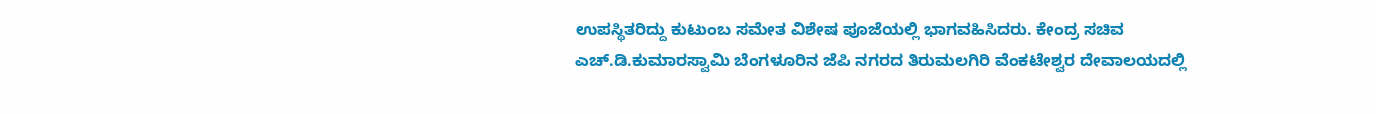ಉಪಸ್ಥಿತರಿದ್ದು ಕುಟುಂಬ ಸಮೇತ ವಿಶೇಷ ಪೂಜೆಯಲ್ಲಿ ಭಾಗವಹಿಸಿದರು. ಕೇಂದ್ರ ಸಚಿವ ಎಚ್.ಡಿ.ಕುಮಾರಸ್ವಾಮಿ ಬೆಂಗಳೂರಿನ ಜೆಪಿ ನಗರದ ತಿರುಮಲಗಿರಿ ವೆಂಕಟೇಶ್ವರ ದೇವಾಲಯದಲ್ಲಿ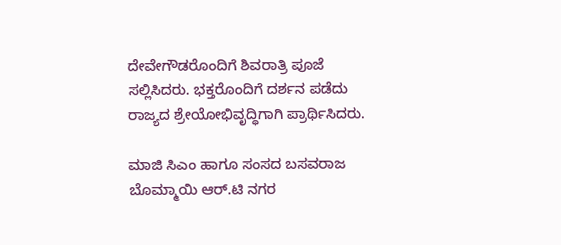ದೇವೇಗೌಡರೊಂದಿಗೆ ಶಿವರಾತ್ರಿ ಪೂಜೆ ಸಲ್ಲಿಸಿದರು. ಭಕ್ತರೊಂದಿಗೆ ದರ್ಶನ ಪಡೆದು ರಾಜ್ಯದ ಶ್ರೇಯೋಭಿವೃದ್ಧಿಗಾಗಿ ಪ್ರಾರ್ಥಿಸಿದರು.

ಮಾಜಿ ಸಿಎಂ ಹಾಗೂ ಸಂಸದ ಬಸವರಾಜ ಬೊಮ್ಮಾಯಿ ಆರ್.ಟಿ ನಗರ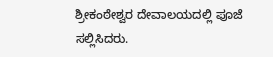ಶ್ರೀಕಂಠೇಶ್ವರ ದೇವಾಲಯದಲ್ಲಿ ಪೂಜೆ ಸಲ್ಲಿಸಿದರು.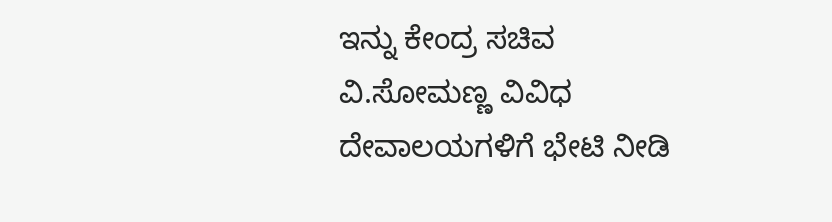ಇನ್ನು ಕೇಂದ್ರ ಸಚಿವ ವಿ.ಸೋಮಣ್ಣ ವಿವಿಧ ದೇವಾಲಯಗಳಿಗೆ ಭೇಟಿ ನೀಡಿ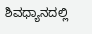ಶಿವಧ್ಯಾನದಲ್ಲಿ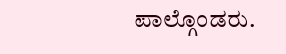ಪಾಲ್ಗೊಂಡರು.